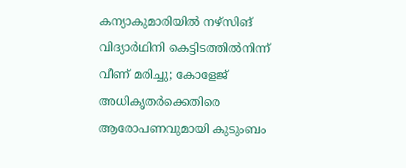കന്യാകുമാരിയിൽ നഴ്സിങ് വിദ്യാർഥിനി കെട്ടിടത്തിൽനിന്ന് വീണ് മരിച്ചു; കോളേജ് അധികൃതർക്കെതിരെ ആരോപണവുമായി കുടുംബം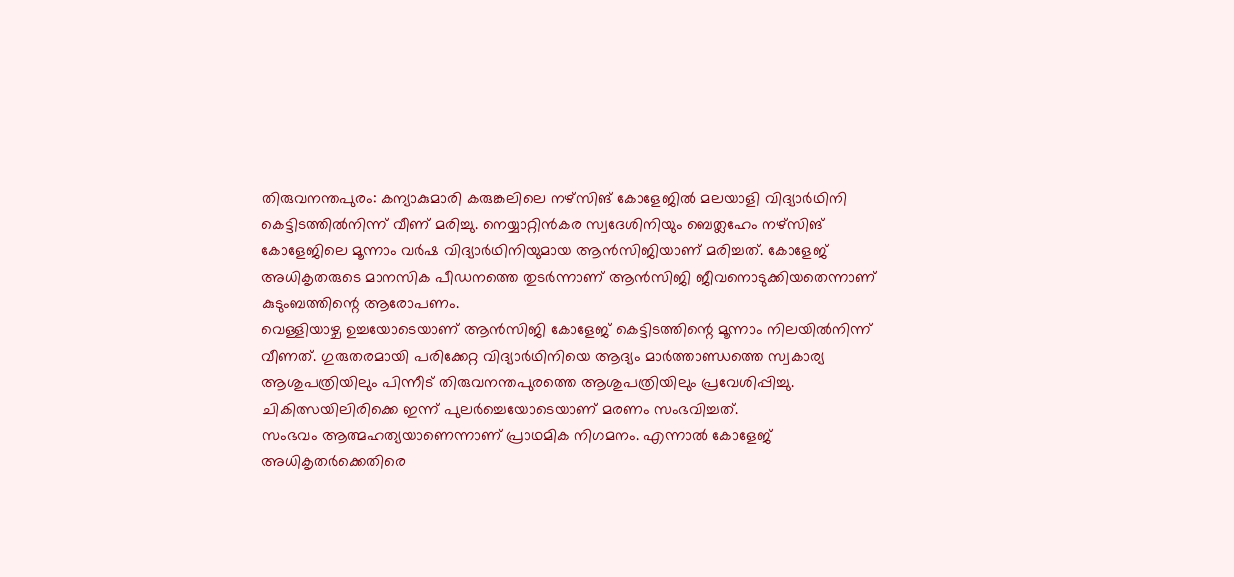തിരുവനന്തപുരം: കന്യാകുമാരി കരുങ്കലിലെ നഴ്സിങ് കോളേജിൽ മലയാളി വിദ്യാർഥിനി കെട്ടിടത്തിൽനിന്ന് വീണ് മരിച്ചു. നെയ്യാറ്റിൻകര സ്വദേശിനിയും ബെത്ലഹേം നഴ്സിങ് കോളേജിലെ മൂന്നാം വർഷ വിദ്യാർഥിനിയുമായ ആൻസിജിയാണ് മരിച്ചത്. കോളേജ് അധികൃതരുടെ മാനസിക പീഡനത്തെ തുടർന്നാണ് ആൻസിജി ജീവനൊടുക്കിയതെന്നാണ് കുടുംബത്തിന്റെ ആരോപണം.
വെള്ളിയാഴ്ച ഉച്ചയോടെയാണ് ആൻസിജി കോളേജ് കെട്ടിടത്തിന്റെ മൂന്നാം നിലയിൽനിന്ന് വീണത്. ഗുരുതരമായി പരിക്കേറ്റ വിദ്യാർഥിനിയെ ആദ്യം മാർത്താണ്ഡത്തെ സ്വകാര്യ ആശുപത്രിയിലും പിന്നീട് തിരുവനന്തപുരത്തെ ആശുപത്രിയിലും പ്രവേശിപ്പിച്ചു. ചികിത്സയിലിരിക്കെ ഇന്ന് പുലർച്ചെയോടെയാണ് മരണം സംഭവിച്ചത്.
സംഭവം ആത്മഹത്യയാണെന്നാണ് പ്രാഥമിക നിഗമനം. എന്നാൽ കോളേജ് അധികൃതർക്കെതിരെ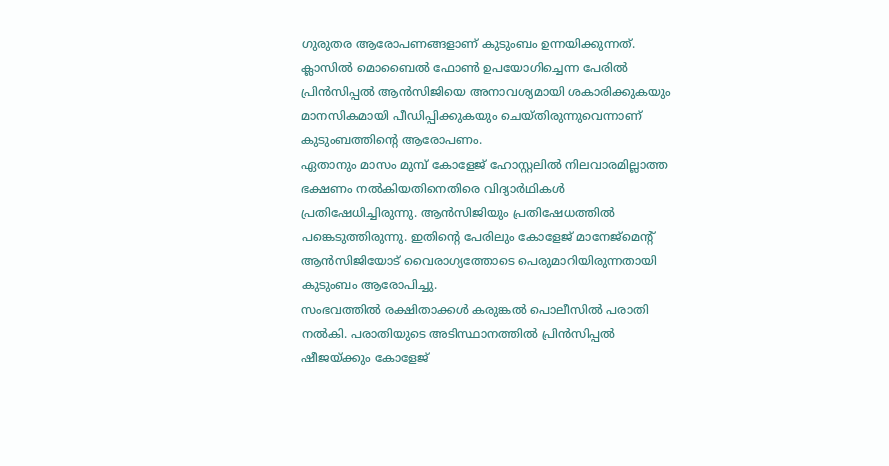ഗുരുതര ആരോപണങ്ങളാണ് കുടുംബം ഉന്നയിക്കുന്നത്. ക്ലാസിൽ മൊബൈൽ ഫോൺ ഉപയോഗിച്ചെന്ന പേരിൽ പ്രിൻസിപ്പൽ ആൻസിജിയെ അനാവശ്യമായി ശകാരിക്കുകയും മാനസികമായി പീഡിപ്പിക്കുകയും ചെയ്തിരുന്നുവെന്നാണ് കുടുംബത്തിന്റെ ആരോപണം.
ഏതാനും മാസം മുമ്പ് കോളേജ് ഹോസ്റ്റലിൽ നിലവാരമില്ലാത്ത ഭക്ഷണം നൽകിയതിനെതിരെ വിദ്യാർഥികൾ പ്രതിഷേധിച്ചിരുന്നു. ആൻസിജിയും പ്രതിഷേധത്തിൽ പങ്കെടുത്തിരുന്നു. ഇതിന്റെ പേരിലും കോളേജ് മാനേജ്മെന്റ് ആൻസിജിയോട് വൈരാഗ്യത്തോടെ പെരുമാറിയിരുന്നതായി കുടുംബം ആരോപിച്ചു.
സംഭവത്തിൽ രക്ഷിതാക്കൾ കരുങ്കൽ പൊലീസിൽ പരാതി നൽകി. പരാതിയുടെ അടിസ്ഥാനത്തിൽ പ്രിൻസിപ്പൽ ഷീജയ്ക്കും കോളേജ്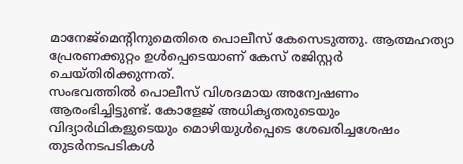മാനേജ്മെന്റിനുമെതിരെ പൊലീസ് കേസെടുത്തു. ആത്മഹത്യാ പ്രേരണക്കുറ്റം ഉൾപ്പെടെയാണ് കേസ് രജിസ്റ്റർ ചെയ്തിരിക്കുന്നത്.
സംഭവത്തിൽ പൊലീസ് വിശദമായ അന്വേഷണം ആരംഭിച്ചിട്ടുണ്ട്. കോളേജ് അധികൃതരുടെയും വിദ്യാർഥികളുടെയും മൊഴിയുൾപ്പെടെ ശേഖരിച്ചശേഷം തുടർനടപടികൾ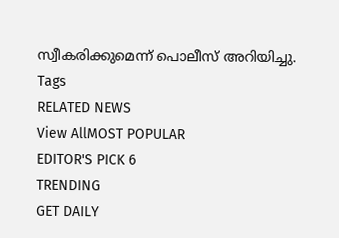സ്വീകരിക്കുമെന്ന് പൊലീസ് അറിയിച്ചു.
Tags
RELATED NEWS
View AllMOST POPULAR
EDITOR'S PICK 6
TRENDING
GET DAILY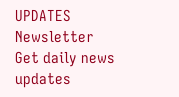UPDATES
Newsletter
Get daily news updates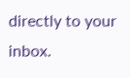directly to your inbox.